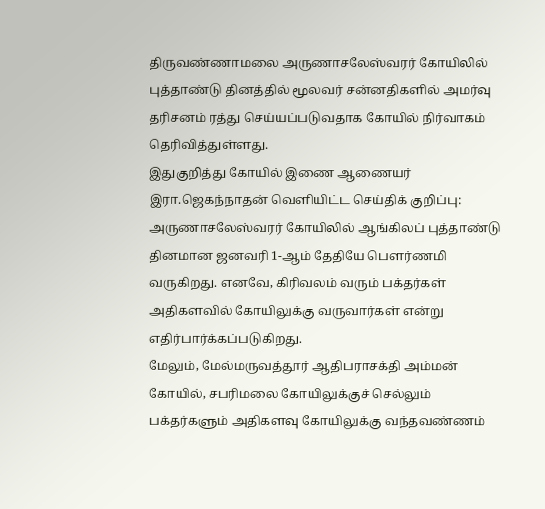திருவண்ணாமலை அருணாசலேஸ்வரர் கோயிலில் புத்தாண்டு தினத்தில் மூலவர் சன்னதிகளில் அமர்வு தரிசனம் ரத்து செய்யப்படுவதாக கோயில் நிர்வாகம் தெரிவித்துள்ளது.
இதுகுறித்து கோயில் இணை ஆணையர் இரா.ஜெகந்நாதன் வெளியிட்ட செய்திக் குறிப்பு:
அருணாசலேஸ்வரர் கோயிலில் ஆங்கிலப் புத்தாண்டு தினமான ஜனவரி 1-ஆம் தேதியே பெளர்ணமி வருகிறது. எனவே, கிரிவலம் வரும் பக்தர்கள் அதிகளவில் கோயிலுக்கு வருவார்கள் என்று எதிர்பார்க்கப்படுகிறது.
மேலும், மேல்மருவத்தூர் ஆதிபராசக்தி அம்மன் கோயில், சபரிமலை கோயிலுக்குச் செல்லும் பக்தர்களும் அதிகளவு கோயிலுக்கு வந்தவண்ணம்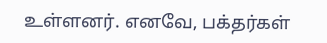உள்ளனர். எனவே, பக்தர்கள்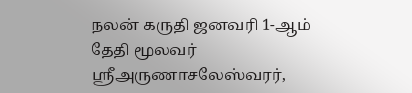நலன் கருதி ஜனவரி 1-ஆம் தேதி மூலவர் ஸ்ரீஅருணாசலேஸ்வரர்,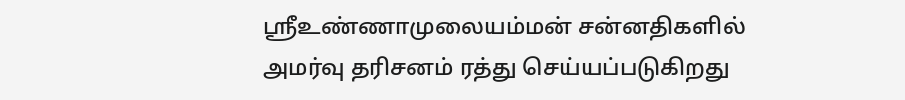ஸ்ரீஉண்ணாமுலையம்மன் சன்னதிகளில் அமர்வு தரிசனம் ரத்து செய்யப்படுகிறது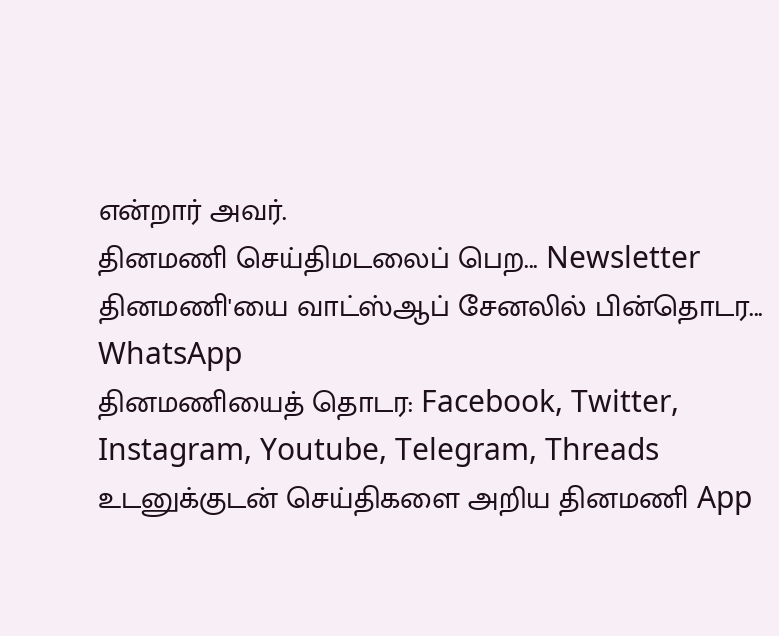என்றார் அவர்.
தினமணி செய்திமடலைப் பெற... Newsletter
தினமணி'யை வாட்ஸ்ஆப் சேனலில் பின்தொடர... WhatsApp
தினமணியைத் தொடர: Facebook, Twitter, Instagram, Youtube, Telegram, Threads
உடனுக்குடன் செய்திகளை அறிய தினமணி App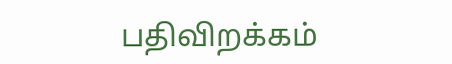பதிவிறக்கம்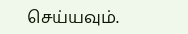செய்யவும்.